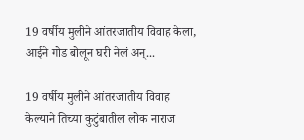19 वर्षीय मुलीने आंतरजातीय विवाह केला, आईने गोड बोलून घरी नेलं अन्...

19 वर्षीय मुलीने आंतरजातीय विवाह केल्याने तिच्या कुटुंबातील लोक नाराज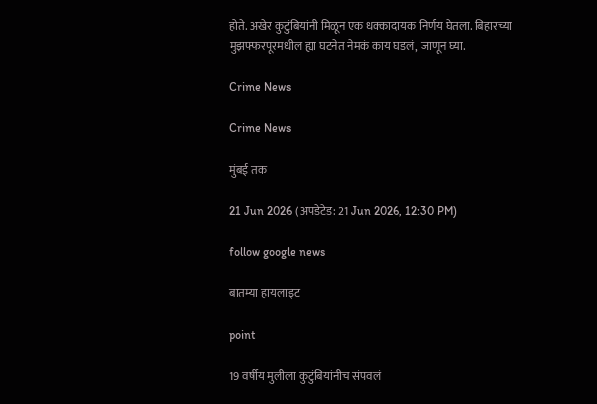होते. अखेर कुटुंबियांनी मिळून एक धक्कादायक निर्णय घेतला. बिहारच्या मुझफ्फरपूरमधील ह्या घटनेत नेमकं काय घडलं, जाणून घ्या.

Crime News

Crime News

मुंबई तक

21 Jun 2026 (अपडेटेड: 21 Jun 2026, 12:30 PM)

follow google news

बातम्या हायलाइट

point

19 वर्षीय मुलीला कुटुंबियांनीच संपवलं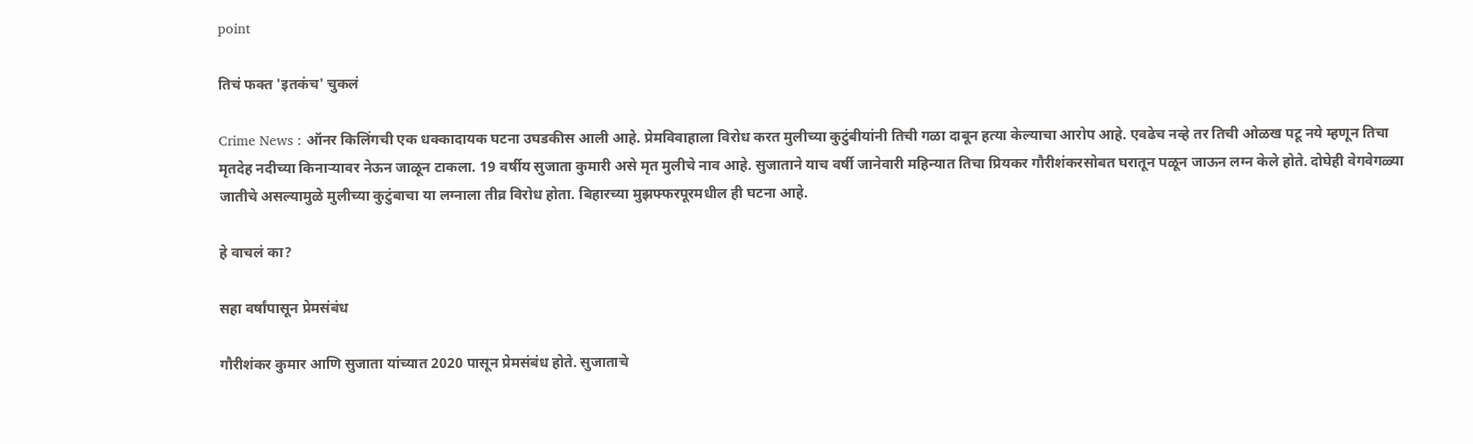point

तिचं फक्त 'इतकंच' चुकलं

Crime News : ऑनर किलिंगची एक धक्कादायक घटना उघडकीस आली आहे. प्रेमविवाहाला विरोध करत मुलीच्या कुटुंबीयांनी तिची गळा दाबून हत्या केल्याचा आरोप आहे. एवढेच नव्हे तर तिची ओळख पटू नये म्हणून तिचा मृतदेह नदीच्या किनाऱ्यावर नेऊन जाळून टाकला. 19 वर्षीय सुजाता कुमारी असे मृत मुलीचे नाव आहे. सुजाताने याच वर्षी जानेवारी महिन्यात तिचा प्रियकर गौरीशंकरसोबत घरातून पळून जाऊन लग्न केले होते. दोघेही वेगवेगळ्या जातीचे असल्यामुळे मुलीच्या कुटुंबाचा या लग्नाला तीव्र विरोध होता. बिहारच्या मुझफ्फरपूरमधील ही घटना आहे.

हे वाचलं का?

सहा वर्षांपासून प्रेमसंबंध

गौरीशंकर कुमार आणि सुजाता यांच्यात 2020 पासून प्रेमसंबंध होते. सुजाताचे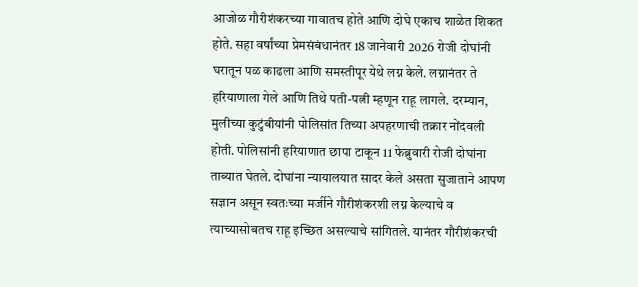आजोळ गौरीशंकरच्या गावातच होते आणि दोघे एकाच शाळेत शिकत होते. सहा वर्षांच्या प्रेमसंबंधानंतर 18 जानेवारी 2026 रोजी दोघांनी घरातून पळ काढला आणि समस्तीपूर येथे लग्न केले. लग्नानंतर ते हरियाणाला गेले आणि तिथे पती-पत्नी म्हणून राहू लागले. दरम्यान, मुलीच्या कुटुंबीयांनी पोलिसांत तिच्या अपहरणाची तक्रार नोंदवली होती. पोलिसांनी हरियाणात छापा टाकून 11 फेब्रुवारी रोजी दोघांना ताब्यात घेतले. दोघांना न्यायालयात सादर केले असता सुजाताने आपण सज्ञान असून स्वतःच्या मर्जीने गौरीशंकरशी लग्न केल्याचे व त्याच्यासोबतच राहू इच्छित असल्याचे सांगितले. यानंतर गौरीशंकरची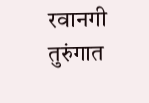रवानगी तुरुंगात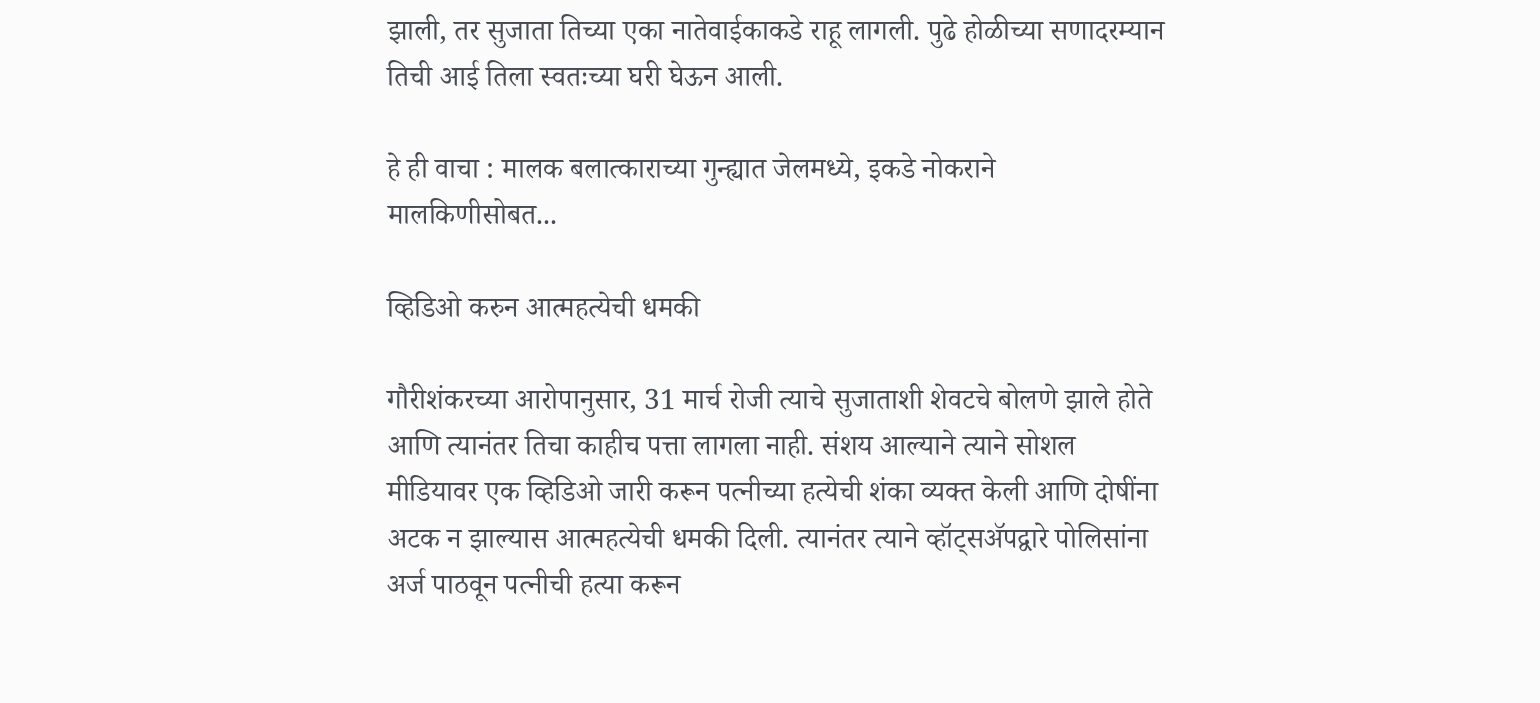झाली, तर सुजाता तिच्या एका नातेवाईकाकडे राहू लागली. पुढे होळीच्या सणादरम्यान तिची आई तिला स्वतःच्या घरी घेऊन आली.

हे ही वाचा : मालक बलात्काराच्या गुन्ह्यात जेलमध्ये, इकडे नोकराने मालकिणीसोबत...

व्हिडिओ करुन आत्महत्येची धमकी

गौरीशंकरच्या आरोपानुसार, 31 मार्च रोजी त्याचे सुजाताशी शेवटचे बोलणे झाले होते आणि त्यानंतर तिचा काहीच पत्ता लागला नाही. संशय आल्याने त्याने सोशल मीडियावर एक व्हिडिओ जारी करून पत्नीच्या हत्येची शंका व्यक्त केली आणि दोषींना अटक न झाल्यास आत्महत्येची धमकी दिली. त्यानंतर त्याने व्हॉट्सॲपद्वारे पोलिसांना अर्ज पाठवून पत्नीची हत्या करून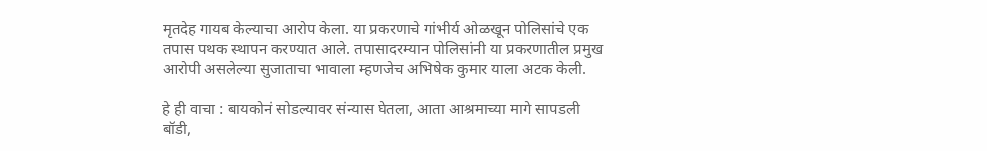मृतदेह गायब केल्याचा आरोप केला. या प्रकरणाचे गांभीर्य ओळखून पोलिसांचे एक तपास पथक स्थापन करण्यात आले. तपासादरम्यान पोलिसांनी या प्रकरणातील प्रमुख आरोपी असलेल्या सुजाताचा भावाला म्हणजेच अभिषेक कुमार याला अटक केली.

हे ही वाचा : बायकोनं सोडल्यावर संन्यास घेतला, आता आश्रमाच्या मागे सापडली बॉडी,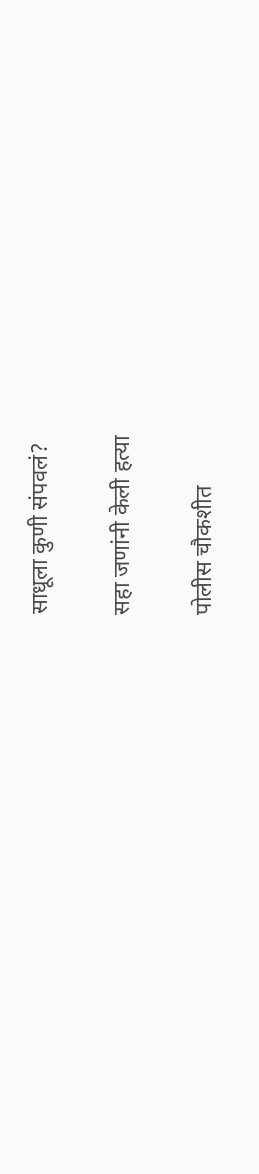साधूला कुणी संपवलं?

सहा जणांनी केली हत्या

पोलीस चौकशीत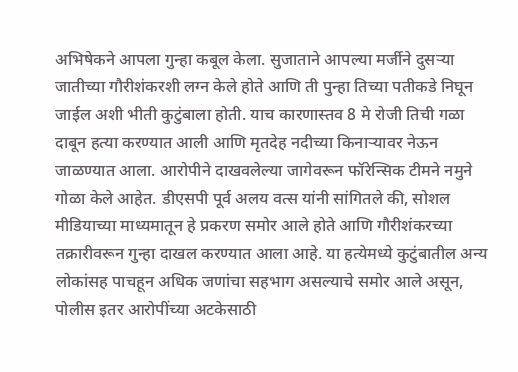अभिषेकने आपला गुन्हा कबूल केला. सुजाताने आपल्या मर्जीने दुसऱ्या जातीच्या गौरीशंकरशी लग्न केले होते आणि ती पुन्हा तिच्या पतीकडे निघून जाईल अशी भीती कुटुंबाला होती. याच कारणास्तव 8 मे रोजी तिची गळा दाबून हत्या करण्यात आली आणि मृतदेह नदीच्या किनाऱ्यावर नेऊन जाळण्यात आला. आरोपीने दाखवलेल्या जागेवरून फॉरेन्सिक टीमने नमुने गोळा केले आहेत. डीएसपी पूर्व अलय वत्स यांनी सांगितले की, सोशल मीडियाच्या माध्यमातून हे प्रकरण समोर आले होते आणि गौरीशंकरच्या तक्रारीवरून गुन्हा दाखल करण्यात आला आहे. या हत्येमध्ये कुटुंबातील अन्य लोकांसह पाचहून अधिक जणांचा सहभाग असल्याचे समोर आले असून, पोलीस इतर आरोपींच्या अटकेसाठी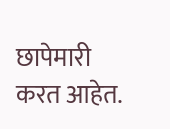छापेमारी करत आहेत.